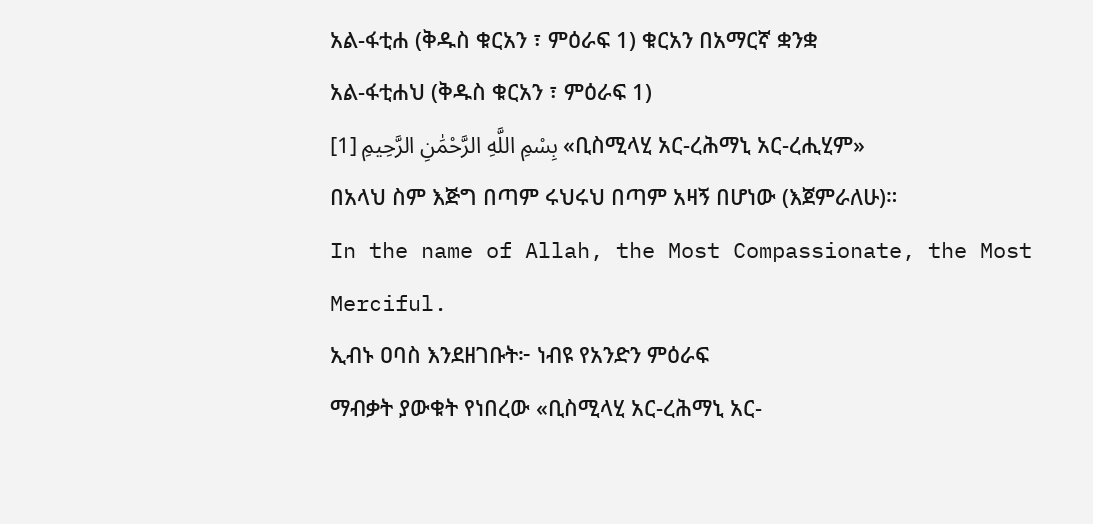አል-ፋቲሐ (ቅዱስ ቁርአን ፣ ምዕራፍ 1) ቁርአን በአማርኛ ቋንቋ
አል-ፋቲሐህ (ቅዱስ ቁርአን ፣ ምዕራፍ 1)
بِسْمِ اللَّهِ الرَّحْمَٰنِ الرَّحِيمِ [1] «ቢስሚላሂ አር-ረሕማኒ አር-ረሒሂም»
በአላህ ስም እጅግ በጣም ሩህሩህ በጣም አዛኝ በሆነው (እጀምራለሁ)።
In the name of Allah, the Most Compassionate, the Most Merciful.
ኢብኑ ዐባስ እንደዘገቡት፦ ነብዩ የአንድን ምዕራፍ
ማብቃት ያውቁት የነበረው «ቢስሚላሂ አር-ረሕማኒ አር-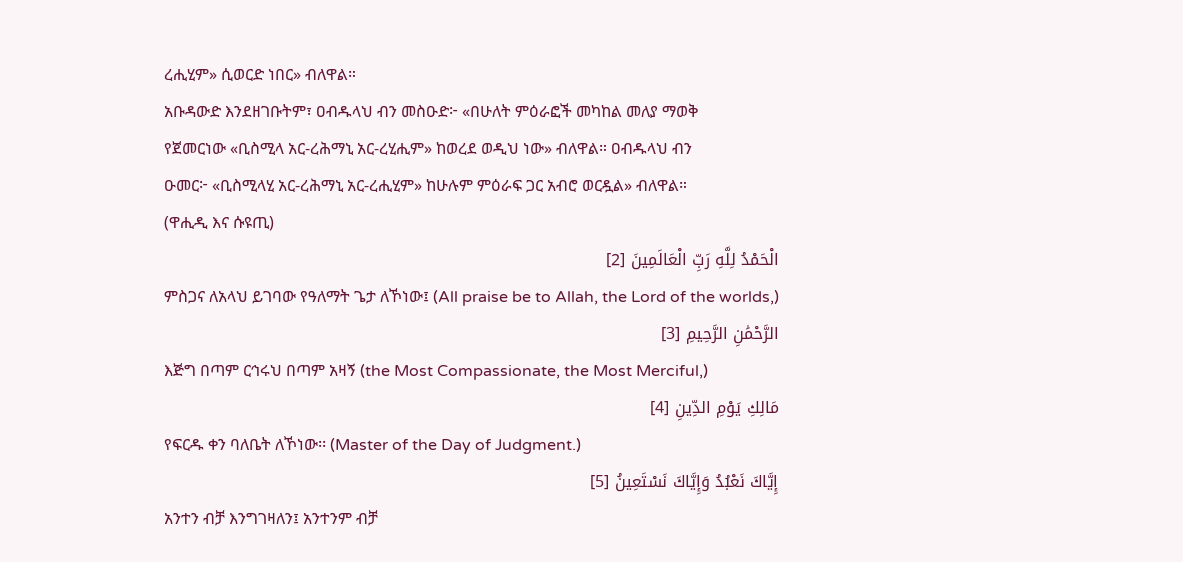ረሒሂም» ሲወርድ ነበር» ብለዋል።
አቡዳውድ እንደዘገቡትም፣ ዐብዱላህ ብን መስዑድ፦ «በሁለት ምዕራፎች መካከል መለያ ማወቅ
የጀመርነው «ቢስሚላ አር-ረሕማኒ አር-ረሂሒም» ከወረደ ወዲህ ነው» ብለዋል። ዐብዱላህ ብን
ዑመር፦ «ቢስሚላሂ አር-ረሕማኒ አር-ረሒሂም» ከሁሉም ምዕራፍ ጋር አብሮ ወርዷል» ብለዋል።
(ዋሒዲ እና ሱዩጢ)
الْحَمْدُ لِلَّهِ رَبِّ الْعَالَمِينَ [2]
ምስጋና ለአላህ ይገባው የዓለማት ጌታ ለኾነው፤ (All praise be to Allah, the Lord of the worlds,)
الرَّحْمَٰنِ الرَّحِيمِ [3]
እጅግ በጣም ርኅሩህ በጣም አዛኝ (the Most Compassionate, the Most Merciful,)
مَالِكِ يَوْمِ الدِّينِ [4]
የፍርዱ ቀን ባለቤት ለኾነው፡፡ (Master of the Day of Judgment.)
إِيَّاكَ نَعْبُدُ وَإِيَّاكَ نَسْتَعِينُ [5]
አንተን ብቻ እንግገዛለን፤ አንተንም ብቻ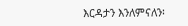እርዳታን እንለምናለን፡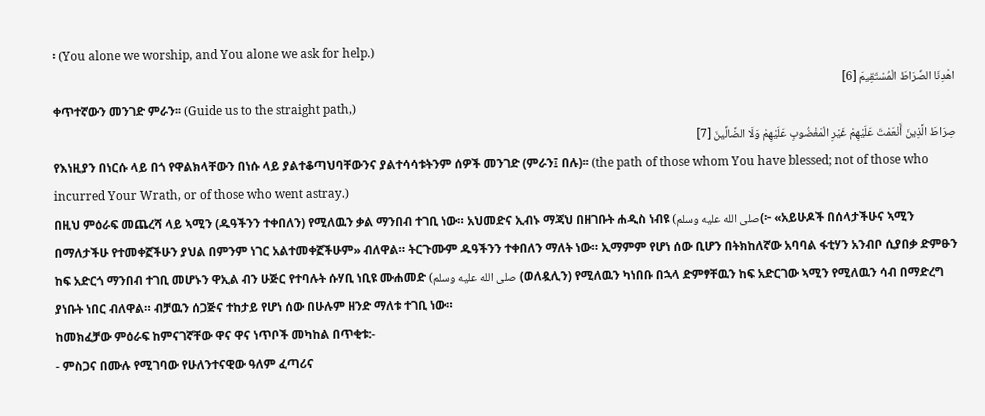፡ (You alone we worship, and You alone we ask for help.)
اهْدِنَا الصِّرَاطَ الْمُسْتَقِيمَ [6]
ቀጥተኛውን መንገድ ምራን፡፡ (Guide us to the straight path,)
صِرَاطَ الَّذِينَ أَنْعَمْتَ عَلَيْهِمْ غَيْرِ الْمَغْضُوبِ عَلَيْهِمْ وَلَا الضَّالِّينَ [7]
የእነዚያን በነርሱ ላይ በጎ የዋልክላቸውን በነሱ ላይ ያልተቆጣህባቸውንና ያልተሳሳቱትንም ሰዎች መንገድ (ምራን፤ በሉ)፡፡ (the path of those whom You have blessed; not of those who incurred Your Wrath, or of those who went astray.)
በዚህ ምዕራፍ መጨረሻ ላይ ኣሚን (ዱዓችንን ተቀበለን) የሚለዉን ቃል ማንበብ ተገቢ ነው። አህመድና ኢብኑ ማጃህ በዘገቡት ሐዲስ ነብዩ (صلى الله عليه وسلم(፦ «አይሁዶች በሰላታችሁና ኣሚን በማለታችሁ የተመቀኟችሁን ያህል በምንም ነገር አልተመቀኟችሁም» ብለዋል። ትርጉሙም ዱዓችንን ተቀበለን ማለት ነው። ኢማምም የሆነ ሰው ቢሆን በትክከለኛው አባባል ፋቲሃን አንብቦ ሲያበቃ ድምፁን ከፍ አድርጎ ማንበብ ተገቢ መሆኑን ዋኢል ብን ሁጅር የተባሉት ሱሃቢ ነቢዩ ሙሐመድ (صلى الله عليه وسلم (ወለዷሊን) የሚለዉን ካነበቡ በኋላ ድምፃቸዉን ከፍ አድርገው ኣሚን የሚለዉን ሳብ በማድረግ ያነቡት ነበር ብለዋል። ብቻዉን ሰጋጅና ተከታይ የሆነ ሰው በሁሉም ዘንድ ማለቱ ተገቢ ነው።
ከመክፈቻው ምዕራፍ ከምናገኛቸው ዋና ዋና ነጥቦች መካከል በጥቂቱ:-
- ምስጋና በሙሉ የሚገባው የሁለንተናዊው ዓለም ፈጣሪና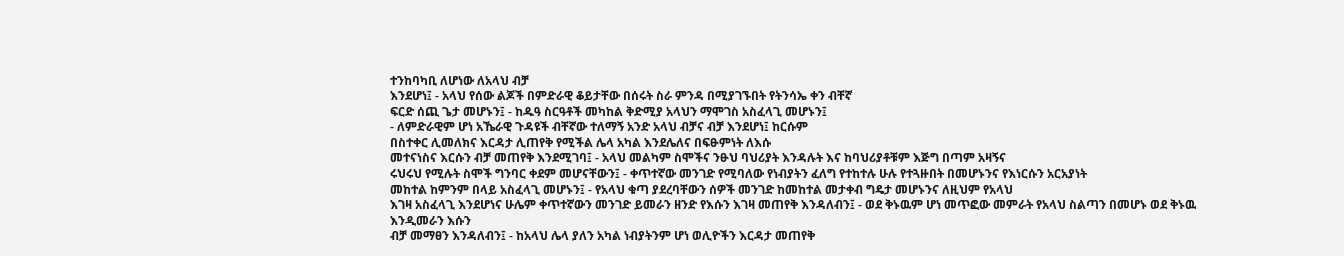ተንከባካቢ ለሆነው ለአላህ ብቻ
እንደሆነ፤ - አላህ የሰው ልጆች በምድራዊ ቆይታቸው በሰሩት ስራ ምንዳ በሚያገኙበት የትንሳኤ ቀን ብቸኛ
ፍርድ ሰጪ ጌታ መሆኑን፤ - ከዱዓ ስርዓቶች መካከል ቅድሚያ አላህን ማሞገስ አስፈላጊ መሆኑን፤
- ለምድራዊም ሆነ አኼራዊ ጉዳዩች ብቸኛው ተለማኝ አንድ አላህ ብቻና ብቻ እንደሆነ፤ ከርሱም
በስተቀር ሊመለክና እርዳታ ሊጠየቅ የሚችል ሌላ አካል እንደሌለና በፍፁምነት ለእሱ
መተናነስና እርሱን ብቻ መጠየቅ እንደሚገባ፤ - አላህ መልካም ስሞችና ንፁህ ባህሪያት እንዳሉት እና ከባህሪያቶቹም እጅግ በጣም አዛኝና
ሩህሩህ የሚሉት ስሞች ግንባር ቀደም መሆናቸውን፤ - ቀጥተኛው መንገድ የሚባለው የነብያትን ፈለግ የተከተሉ ሁሉ የተጓዙበት በመሆኑንና የእነርሱን አርአያነት
መከተል ከምንም በላይ አስፈላጊ መሆኑን፤ - የአላህ ቁጣ ያደረባቸውን ሰዎች መንገድ ከመከተል መታቀብ ግዴታ መሆኑንና ለዚህም የአላህ
እገዛ አስፈላጊ እንደሆነና ሁሌም ቀጥተኛውን መንገድ ይመራን ዘንድ የእሱን እገዛ መጠየቅ እንዳለብን፤ - ወደ ቅኑዉም ሆነ መጥፎው መምራት የአላህ ስልጣን በመሆኑ ወደ ቅኑዉ እንዲመራን እሱን
ብቻ መማፀን እንዳለብን፤ - ከአላህ ሌላ ያለን አካል ነብያትንም ሆነ ወሊዮችን እርዳታ መጠየቅ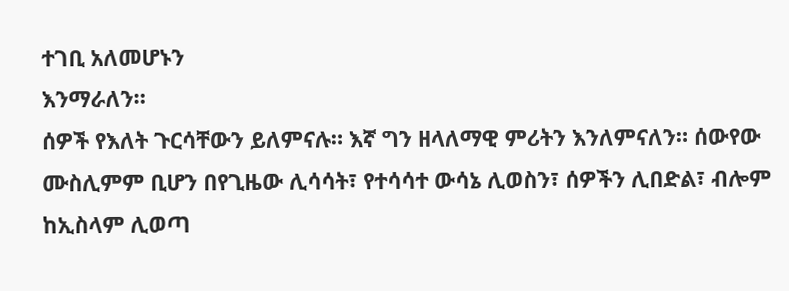ተገቢ አለመሆኑን
እንማራለን።
ሰዎች የእለት ጉርሳቸውን ይለምናሉ። እኛ ግን ዘላለማዊ ምሪትን እንለምናለን። ሰውየው ሙስሊምም ቢሆን በየጊዜው ሊሳሳት፣ የተሳሳተ ውሳኔ ሊወስን፣ ሰዎችን ሊበድል፣ ብሎም ከኢስላም ሊወጣ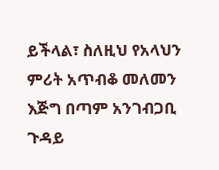ይችላል፣ ስለዚህ የአላህን ምሪት አጥብቆ መለመን እጅግ በጣም አንገብጋቢ ጉዳይ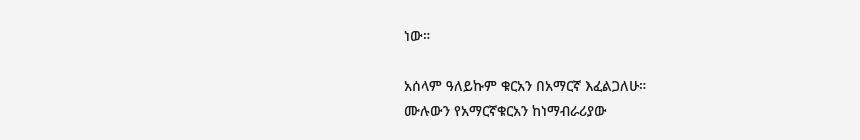ነው።

አሰላም ዓለይኩም ቁርአን በአማርኛ እፈልጋለሁ።
ሙሉውን የአማርኛቁርአን ከነማብራሪያው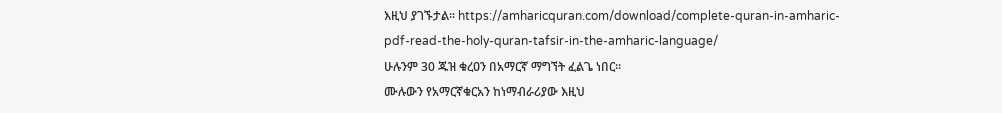እዚህ ያገኙታል። https://amharicquran.com/download/complete-quran-in-amharic-pdf-read-the-holy-quran-tafsir-in-the-amharic-language/
ሁሉንም 30 ጁዝ ቁረዐን በአማርኛ ማግኘት ፈልጌ ነበር።
ሙሉውን የአማርኛቁርአን ከነማብራሪያው እዚህ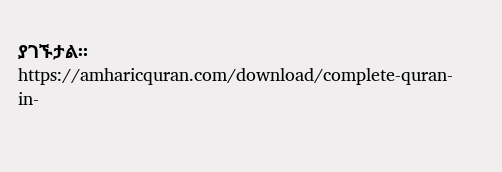ያገኙታል። https://amharicquran.com/download/complete-quran-in-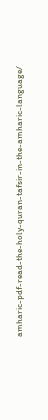amharic-pdf-read-the-holy-quran-tafsir-in-the-amharic-language/